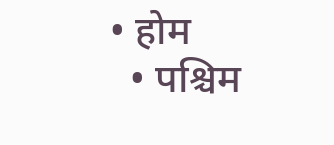• होम
  • पश्चिम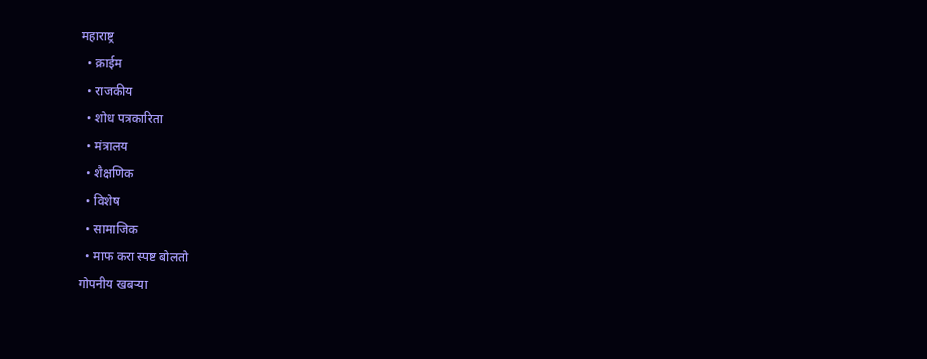महाराष्ट्र
  • क्राईम
  • राजकीय
  • शोध पत्रकारिता
  • मंत्रालय
  • शैक्षणिक
  • विशेष
  • सामाजिक
  • माफ करा स्पष्ट बोलतो
गोपनीय खबऱ्या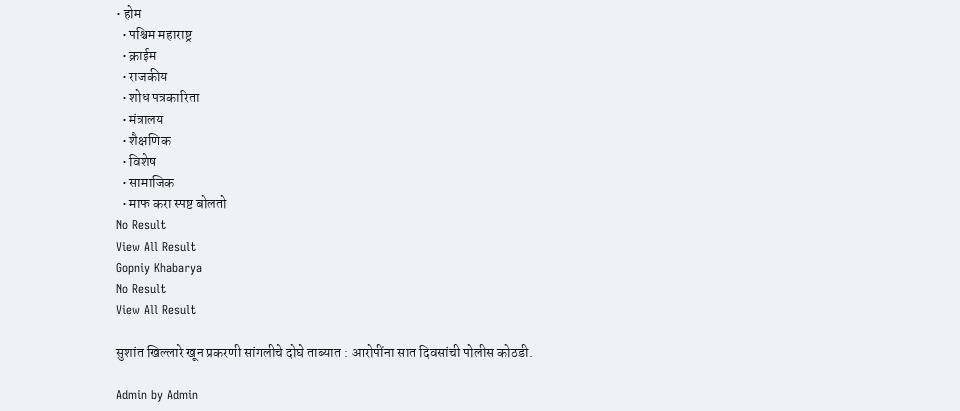• होम
  • पश्चिम महाराष्ट्र
  • क्राईम
  • राजकीय
  • शोध पत्रकारिता
  • मंत्रालय
  • शैक्षणिक
  • विशेष
  • सामाजिक
  • माफ करा स्पष्ट बोलतो
No Result
View All Result
Gopniy Khabarya
No Result
View All Result

सुशांत खिल्लारे खून प्रकरणी सांगलीचे दोघे ताब्यात : आरोपींना सात दिवसांची पोलीस कोठडी.

Admin by Admin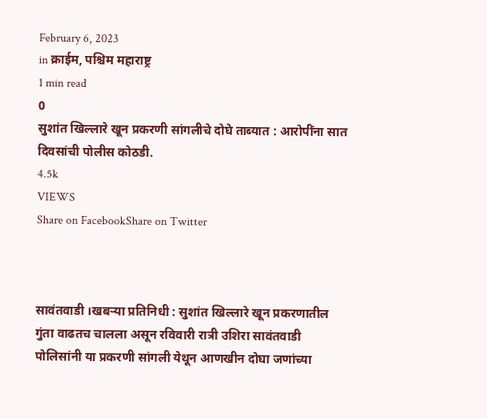February 6, 2023
in क्राईम, पश्चिम महाराष्ट्र
1 min read
0
सुशांत खिल्लारे खून प्रकरणी सांगलीचे दोघे ताब्यात : आरोपींना सात दिवसांची पोलीस कोठडी.
4.5k
VIEWS
Share on FacebookShare on Twitter



सावंतवाडी ।खबऱ्या प्रतिनिधी : सुशांत खिल्लारे खून प्रकरणातील गुंता वाढतच चालला असून रविवारी रात्री उशिरा सावंतवाडी पोलिसांनी या प्रकरणी सांगली येथून आणखीन दोघा जणांच्या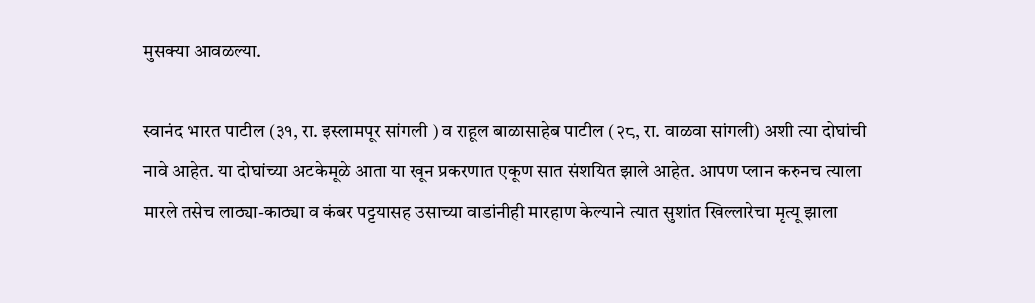मुसक्या आवळल्या.

स्वानंद भारत पाटील (३१, रा. इस्लामपूर सांगली ) व राहूल बाळासाहेब पाटील (२८, रा. वाळवा सांगली) अशी त्या दोघांची नावे आहेत. या दोघांच्या अटकेमूळे आता या खून प्रकरणात एकूण सात संशयित झाले आहेत. आपण प्लान करुनच त्याला मारले तसेच लाठ्या-काठ्या व कंबर पट्टयासह उसाच्या वाडांनीही मारहाण केल्याने त्यात सुशांत खिल्लारेचा मृत्यू झाला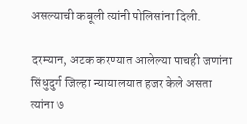असल्याची कबूली त्यांनी पोलिसांना दिली.

दरम्यान, अटक करण्यात आलेल्या पाचही जणांना सिंधुदुर्ग जिल्हा न्यायालयात हजर केले असता त्यांना ७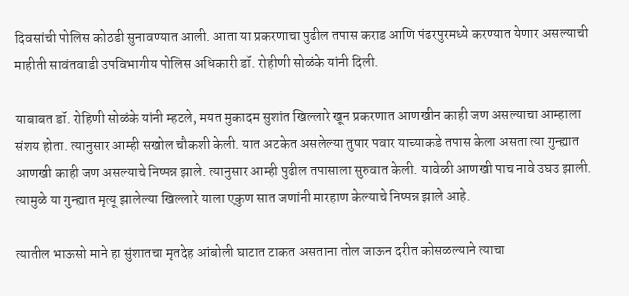दिवसांची पोलिस कोठडी सुनावण्यात आली. आता या प्रकरणाचा पुढील तपास कराड आणि पंढरपुरमध्ये करण्यात येणार असल्याची माहीती सावंतवाडी उपविभागीय पोलिस अधिकारी डॉ. रोहीणी सोळंके यांनी दिली.

याबाबत डॉ. रोहिणी सोळंके यांनी म्हटले, मयत मुकादम सुशांत खिल्लारे खून प्रकरणात आणखीन काही जण असल्याचा आम्हाला संशय होता. त्यानुसार आम्ही सखोल चौकशी केली. यात अटकेत असलेल्या तुषार पवार याच्याकडे तपास केला असता त्या गुन्ह्यात आणखी काही जण असल्याचे निष्पन्न झाले. त्यानुसार आम्ही पुढील तपासाला सुरुवात केली. यावेळी आणखी पाच नावे उघउ झाली. त्यामुळे या गुन्ह्यात मृत्यू झालेल्या खिल्लारे याला एकुण सात जणांनी मारहाण केल्याचे निष्पन्न झाले आहे.

त्यातील भाऊसो माने हा सुंशातचा मृतदेह आंबोली घाटात टाकत असताना तोल जाऊन दरीत कोसळल्याने त्याचा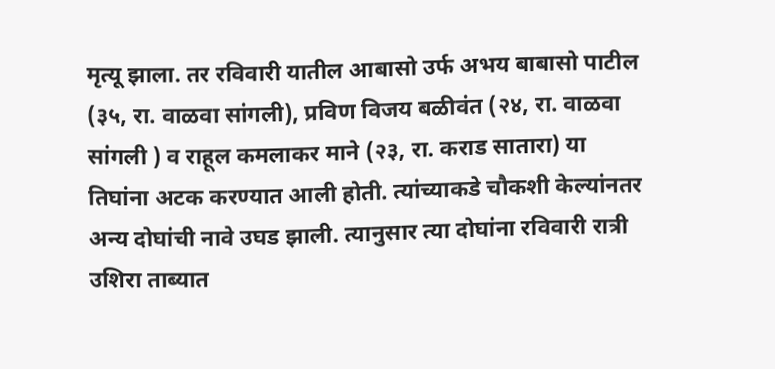मृत्यू झाला. तर रविवारी यातील आबासो उर्फ अभय बाबासो पाटील (३५, रा. वाळवा सांगली), प्रविण विजय बळीवंत (२४, रा. वाळवा सांगली ) व राहूल कमलाकर माने (२३, रा. कराड सातारा) या तिघांना अटक करण्यात आली होती. त्यांच्याकडे चौकशी केल्यांनतर अन्य दोघांची नावे उघड झाली. त्यानुसार त्या दोघांना रविवारी रात्री उशिरा ताब्यात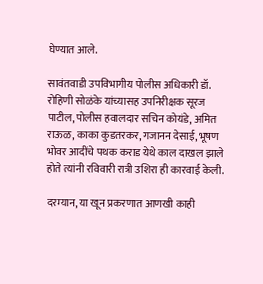घेण्यात आले.

सावंतवाडी उपविभागीय पोलीस अधिकारी डॉ. रोहिणी सोळंके यांच्यासह उपनिरीक्षक सूरज पाटील, पोलीस हवालदार सचिन कोयंडे, अमित राऊळ, काका कुडतरकर, गजानन देसाई, भूषण भोवर आदींचे पथक कराड येथे काल दाखल झाले होते त्यांनी रविवारी रात्री उशिरा ही कारवाई केली.

दरम्यान, या खून प्रकरणात आणखी काही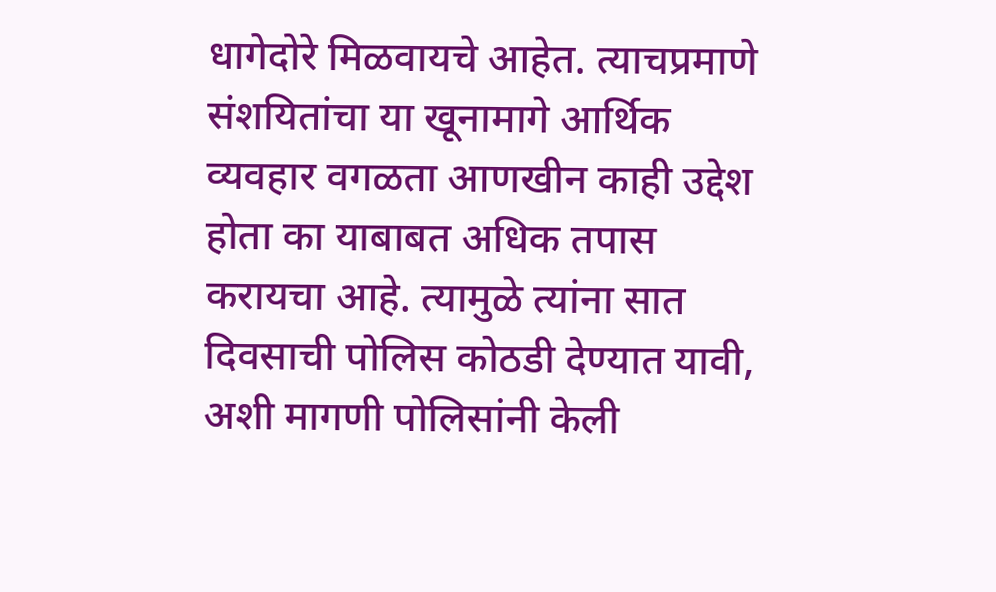धागेदोरे मिळवायचे आहेत. त्याचप्रमाणे संशयितांचा या खूनामागे आर्थिक व्यवहार वगळता आणखीन काही उद्देश होता का याबाबत अधिक तपास करायचा आहे. त्यामुळे त्यांना सात दिवसाची पोलिस कोठडी देण्यात यावी, अशी मागणी पोलिसांनी केली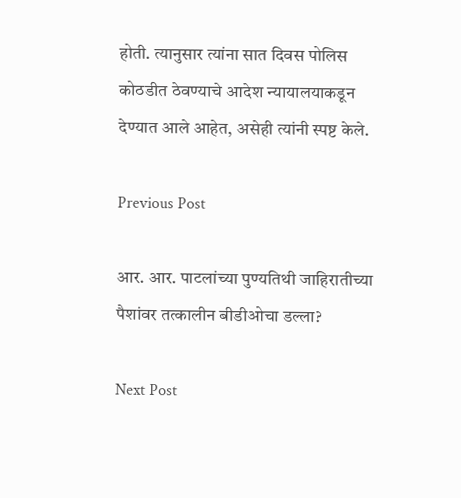होती. त्यानुसार त्यांना सात दिवस पोलिस कोठडीत ठेवण्याचे आदेश न्यायालयाकडून देण्यात आले आहेत, असेही त्यांनी स्पष्ट केले.

Previous Post

आर. आर. पाटलांच्या पुण्यतिथी जाहिरातीच्या पैशांवर तत्कालीन बीडीओचा डल्ला?

Next Post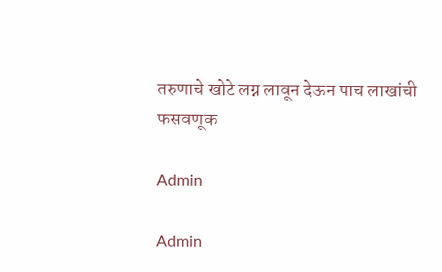तरुणाचे खोटे लग्न लावून देऊन पाच लाखांची फसवणूक

Admin

Admin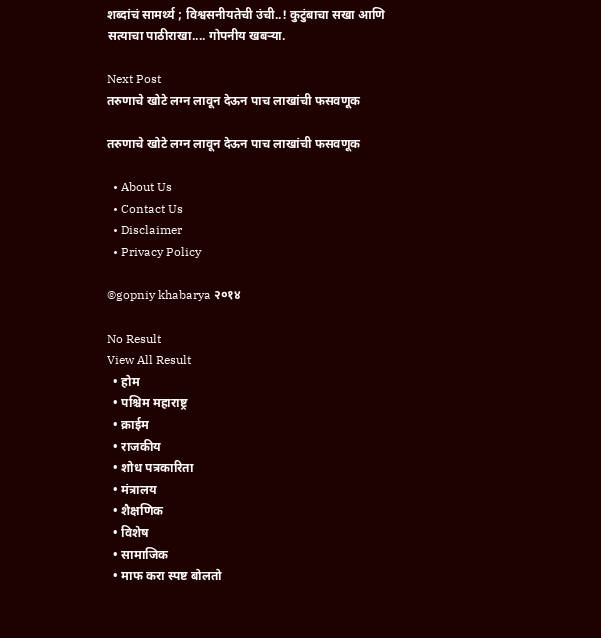शब्दांचं सामर्थ्य ; विश्वसनीयतेची उंची..! कुटुंबाचा सखा आणि सत्याचा पाठीराखा.... गोपनीय खबऱ्या.

Next Post
तरुणाचे खोटे लग्न लावून देऊन पाच लाखांची फसवणूक

तरुणाचे खोटे लग्न लावून देऊन पाच लाखांची फसवणूक

  • About Us
  • Contact Us
  • Disclaimer
  • Privacy Policy

©gopniy khabarya २०१४

No Result
View All Result
  • होम
  • पश्चिम महाराष्ट्र
  • क्राईम
  • राजकीय
  • शोध पत्रकारिता
  • मंत्रालय
  • शैक्षणिक
  • विशेष
  • सामाजिक
  • माफ करा स्पष्ट बोलतो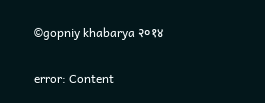©gopniy khabarya २०१४

error: Content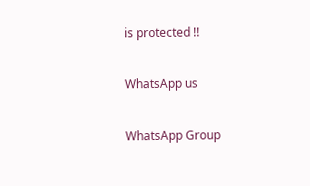is protected !!

WhatsApp us

WhatsApp Group